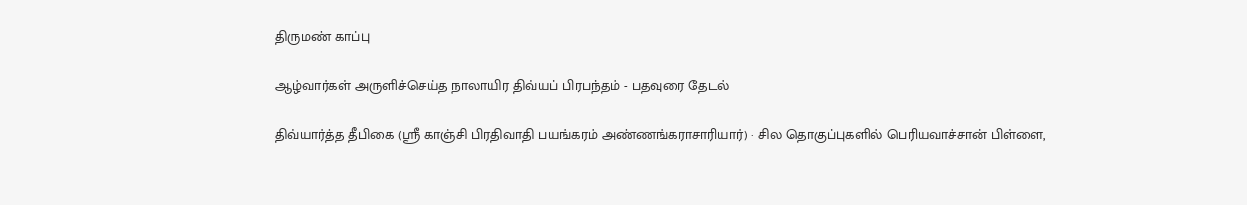திருமண் காப்பு

ஆழ்வார்கள் அருளிச்செய்த நாலாயிர திவ்யப் பிரபந்தம் - பதவுரை தேடல்

திவ்யார்த்த தீபிகை (ஸ்ரீ காஞ்சி பிரதிவாதி பயங்கரம் அண்ணங்கராசாரியார்) · சில தொகுப்புகளில் பெரியவாச்சான் பிள்ளை,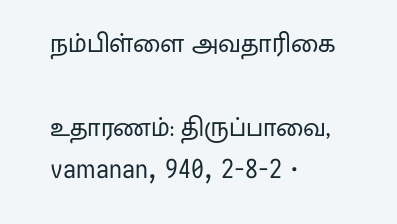நம்பிள்ளை அவதாரிகை

உதாரணம்: திருப்பாவை, vamanan, 940, 2-8-2 ·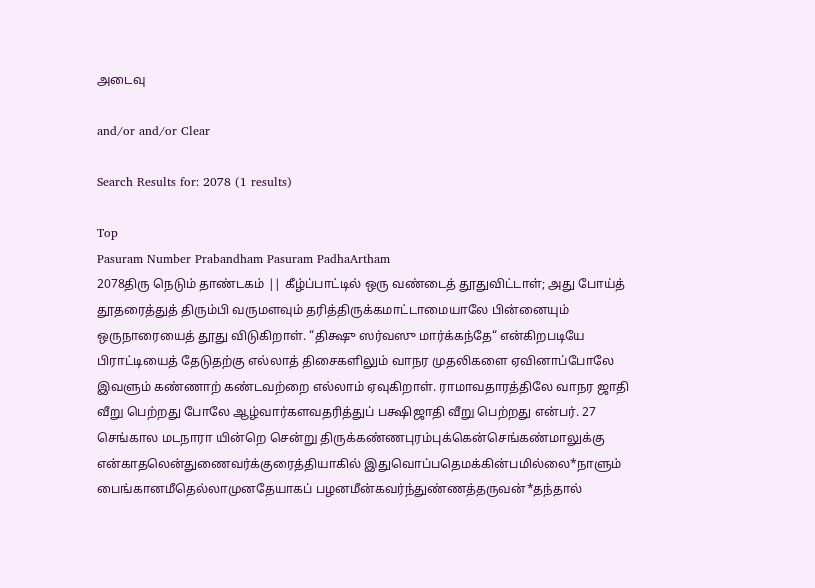அடைவு

and/or and/or Clear

Search Results for: 2078 (1 results)

Top
Pasuram Number Prabandham Pasuram PadhaArtham
2078திரு நெடும் தாண்டகம் || கீழ்ப்பாட்டில் ஒரு வண்டைத் தூதுவிட்டாள்; அது போய்த் தூதரைத்துத் திரும்பி வருமளவும் தரித்திருக்கமாட்டாமையாலே பின்னையும் ஒருநாரையைத் தூது விடுகிறாள். “திக்ஷு ஸர்வஸு மார்க்கந்தே“ என்கிறபடியே பிராட்டியைத் தேடுதற்கு எல்லாத் திசைகளிலும் வாநர முதலிகளை ஏவினாப்போலே இவளும் கண்ணாற் கண்டவற்றை எல்லாம் ஏவுகிறாள். ராமாவதாரத்திலே வாநர ஜாதி வீறு பெற்றது போலே ஆழ்வார்களவதரித்துப் பக்ஷிஜாதி வீறு பெற்றது என்பர். 27
செங்கால மடநாரா யின்றெ சென்று திருக்கண்ணபுரம்புக்கென்செங்கண்மாலுக்கு என்காதலென்துணைவர்க்குரைத்தியாகில் இதுவொப்பதெமக்கின்பமில்லை*நாளும் பைங்கானமீதெல்லாமுனதேயாகப் பழனமீன்கவர்ந்துண்ணத்தருவன்*தந்தால்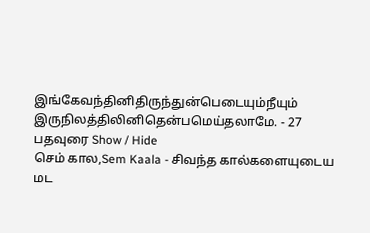இங்கேவந்தினிதிருந்துன்பெடையும்நீயும் இருநிலத்திலினிதென்பமெய்தலாமே. - 27
பதவுரை Show / Hide
செம் கால,Sem Kaala - சிவந்த கால்களையுடைய
மட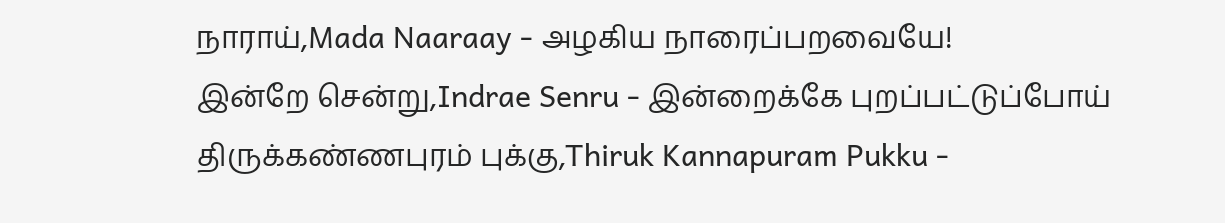நாராய்,Mada Naaraay - அழகிய நாரைப்பறவையே!
இன்றே சென்று,Indrae Senru - இன்றைக்கே புறப்பட்டுப்போய்
திருக்கண்ணபுரம் புக்கு,Thiruk Kannapuram Pukku -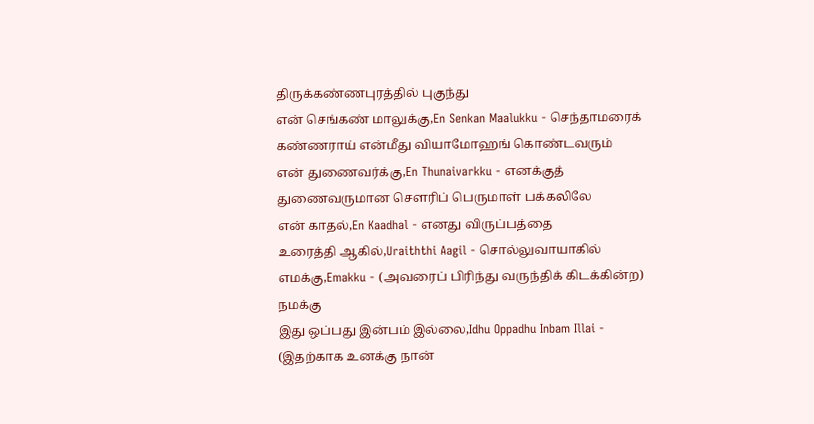திருக்கண்ணபுரத்தில் புகுந்து
என் செங்கண் மாலுக்கு,En Senkan Maalukku - செந்தாமரைக் கண்ணராய் என்மீது வியாமோஹங் கொண்டவரும்
என் துணைவர்க்கு,En Thunaivarkku - எனக்குத் துணைவருமான சௌரிப் பெருமாள் பக்கலிலே
என் காதல்,En Kaadhal - எனது விருப்பத்தை
உரைத்தி ஆகில்,Uraiththi Aagil - சொல்லுவாயாகில்
எமக்கு,Emakku - (அவரைப் பிரிந்து வருந்திக் கிடக்கின்ற) நமக்கு
இது ஒப்பது இன்பம் இல்லை,Idhu Oppadhu Inbam Illai - (இதற்காக உனக்கு நான்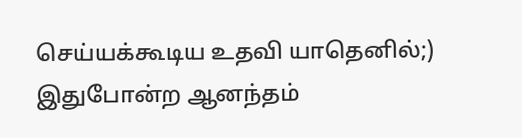செய்யக்கூடிய உதவி யாதெனில்;) இதுபோன்ற ஆனந்தம்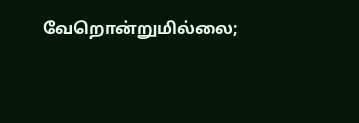வேறொன்றுமில்லை;